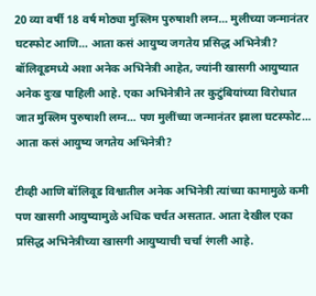20 व्या वर्षी 18 वर्ष मोठ्या मुस्लिम पुरुषाशी लग्न… मुलीच्या जन्मानंतर घटस्फोट आणि… आता कसं आयुष्य जगतेय प्रसिद्ध अभिनेत्री?
बॉलिवूडमध्ये अशा अनेक अभिनेत्री आहेत, ज्यांनी खासगी आयुष्यात अनेक दुःख पाहिली आहे. एका अभिनेत्रीने तर कुटुंबियांच्या विरोधात जात मुस्लिम पुरुषाशी लग्न... पण मुलींच्या जन्मानंतर झाला घटस्फोट... आता कसं आयुष्य जगतेय अभिनेत्री?

टीव्ही आणि बॉलिवूड विश्वातील अनेक अभिनेत्री त्यांच्या कामामुळे कमी पण खासगी आयुष्यामुळे अधिक चर्चत असतात. आता देखील एका प्रसिद्ध अभिनेत्रीच्या खासगी आयुष्याची चर्चा रंगली आहे.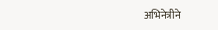अभिनेत्रीने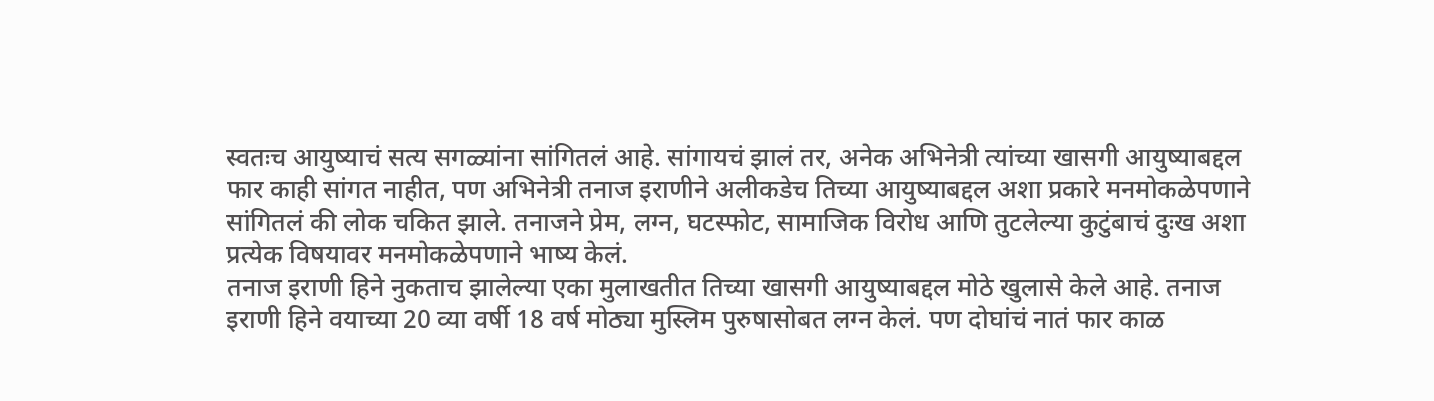स्वतःच आयुष्याचं सत्य सगळ्यांना सांगितलं आहे. सांगायचं झालं तर, अनेक अभिनेत्री त्यांच्या खासगी आयुष्याबद्दल फार काही सांगत नाहीत, पण अभिनेत्री तनाज इराणीने अलीकडेच तिच्या आयुष्याबद्दल अशा प्रकारे मनमोकळेपणाने सांगितलं की लोक चकित झाले. तनाजने प्रेम, लग्न, घटस्फोट, सामाजिक विरोध आणि तुटलेल्या कुटुंबाचं दुःख अशा प्रत्येक विषयावर मनमोकळेपणाने भाष्य केलं.
तनाज इराणी हिने नुकताच झालेल्या एका मुलाखतीत तिच्या खासगी आयुष्याबद्दल मोठे खुलासे केले आहे. तनाज इराणी हिने वयाच्या 20 व्या वर्षी 18 वर्ष मोठ्या मुस्लिम पुरुषासोबत लग्न केलं. पण दोघांचं नातं फार काळ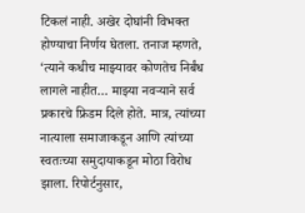टिकलं नाही. अखेर दोघांनी विभक्त होण्याचा निर्णय घेतला. तनाज म्हणते, ‘त्याने कधीच माझ्यावर कोणतेच निर्बंध लागले नाहीत… माझ्या नवऱ्याने सर्व प्रकारचे फ्रिडम दिले होते. मात्र, त्यांच्या नात्याला समाजाकडून आणि त्यांच्या स्वतःच्या समुदायाकडून मोठा विरोध झाला. रिपोर्टनुसार,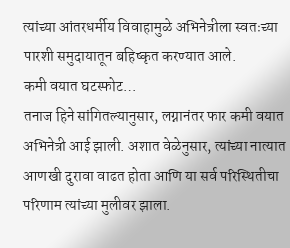त्यांच्या आंतरधर्मीय विवाहामुळे अभिनेत्रीला स्वतःच्या पारशी समुदायातून बहिष्कृत करण्यात आले.
कमी वयात घटस्फोट…
तनाज हिने सांगितल्यानुसार, लग्नानंतर फार कमी वयात अभिनेत्री आई झाली. अशात वेळेनुसार, त्यांच्या नात्यात आणखी दुरावा वाढत होता आणि या सर्व परिस्थितीचा परिणाम त्यांच्या मुलीवर झाला.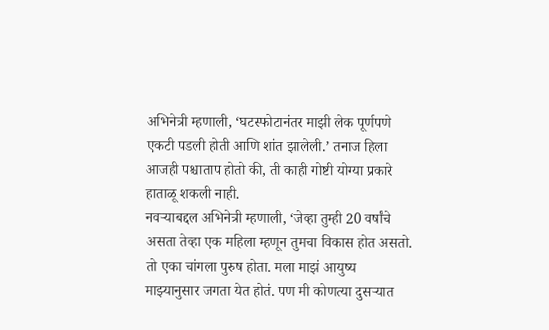अभिनेत्री म्हणाली, ‘घटस्फोटानंतर माझी लेक पूर्णपणे एकटी पडली होती आणि शांत झालेली.’ तनाज हिला आजही पश्चाताप होतो की, ती काही गोष्टी योग्या प्रकारे हाताळू शकली नाही.
नवऱ्याबद्दल अभिनेत्री म्हणाली, ‘जेव्हा तुम्ही 20 वर्षांचे असता तेव्हा एक महिला म्हणून तुमचा विकास होत असतो. तो एका चांगला पुरुष होता. मला माझं आयुष्य माझ्यानुसार जगता येत होतं. पण मी कोणत्या दुसऱ्यात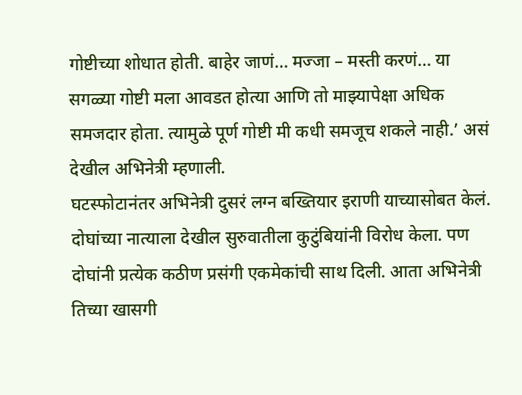गोष्टीच्या शोधात होती. बाहेर जाणं… मज्जा – मस्ती करणं… या सगळ्या गोष्टी मला आवडत होत्या आणि तो माझ्यापेक्षा अधिक समजदार होता. त्यामुळे पूर्ण गोष्टी मी कधी समजूच शकले नाही.’ असं देखील अभिनेत्री म्हणाली.
घटस्फोटानंतर अभिनेत्री दुसरं लग्न बख्तियार इराणी याच्यासोबत केलं. दोघांच्या नात्याला देखील सुरुवातीला कुटुंबियांनी विरोध केला. पण दोघांनी प्रत्येक कठीण प्रसंगी एकमेकांची साथ दिली. आता अभिनेत्री तिच्या खासगी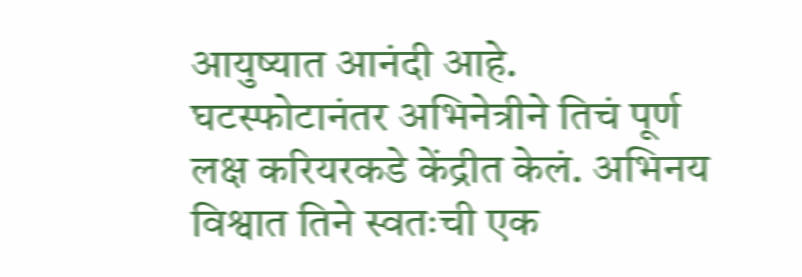आयुष्यात आनंदी आहे.
घटस्फोटानंतर अभिनेत्रीने तिचं पूर्ण लक्ष करियरकडे केंद्रीत केलं. अभिनय विश्वात तिने स्वतःची एक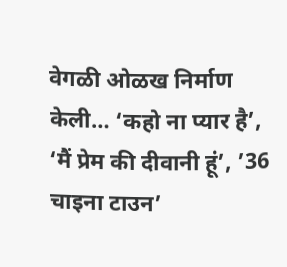वेगळी ओळख निर्माण केली… ‘कहो ना प्यार है’, ‘मैं प्रेम की दीवानी हूं’, ’36 चाइना टाउन’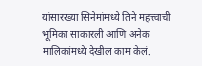यांसारख्या सिनेमांमध्ये तिने महत्त्वाची भूमिका साकारली आणि अनेक मालिकांमध्ये देखील काम केलं.